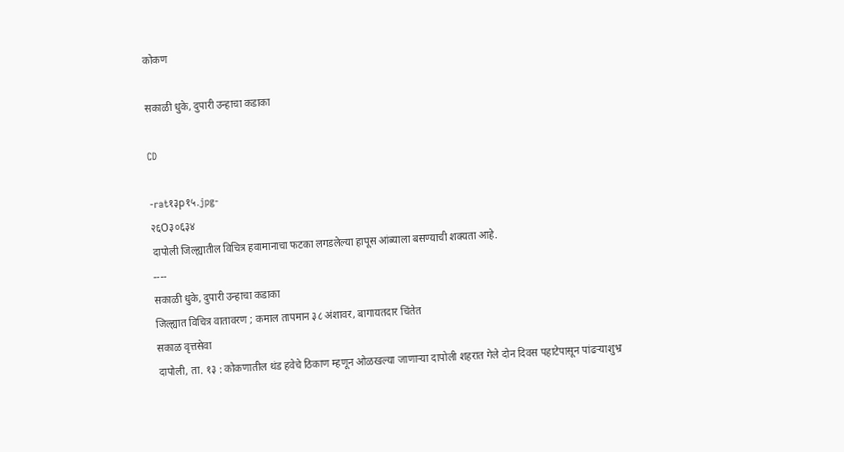कोकण

सकाळी धुके, दुपारी उन्हाचा कडाका

CD

-rat१३p१५.jpg-
२६O३०६३४
दापोली जिल्ह्यातील विचित्र हवामानाचा फटका लगडलेल्या हापूस आंब्याला बसण्याची शक्यता आहे.
----
सकाळी धुके, दुपारी उन्हाचा कडाका
जिल्ह्यात विचित्र वातावरण ; कमाल तापमान ३८ अंशावर, बागायतदार चिंतेत
सकाळ वृत्तसेवा
दापोली, ता. १३ : कोकणातील थंड हवेचे ठिकाण म्हणून ओळखल्या जाणाऱ्या दापोली शहरात गेले दोन दिवस पहाटेपासून पांढऱ्याशुभ्र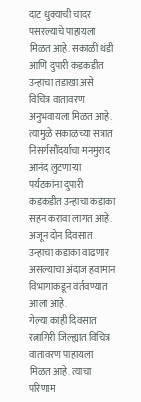दाट धुक्याची चादर पसरल्याचे पाहायला मिळत आहे. सकाळी थंडी आणि दुपारी कडकडीत उन्हाचा तडाखा असे विचित्र वातावरण अनुभवायला मिळत आहे. त्यामुळे सकाळच्या सत्रात निसर्गसौंदर्याचा मनमुराद आनंद लुटणाऱ्या पर्यटकांना दुपारी कडकडीत उन्हाचा कडाका सहन करावा लागत आहे. अजून दोन दिवसात उन्हाचा कडाका वाढणार असल्याचा अंदाज हवामान विभागाकडून वर्तवण्यात आला आहे.
गेल्या काही दिवसात रत्नागिरी जिल्ह्यात विचित्र वातावरण पाहायला मिळत आहे. त्याचा परिणाम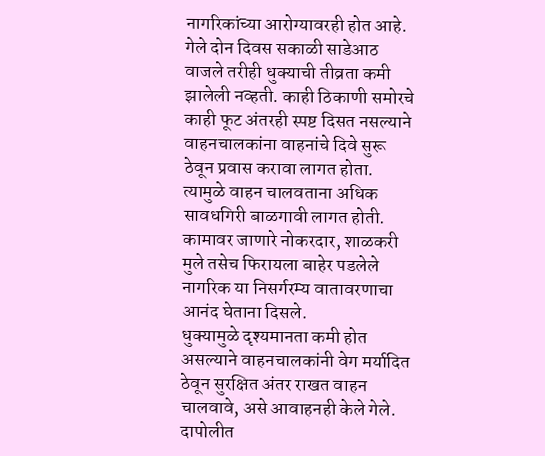नागरिकांच्या आरोग्यावरही होत आहे. गेले दोन दिवस सकाळी साडेआठ वाजले तरीही धुक्याची तीव्रता कमी झालेली नव्हती. काही ठिकाणी समोरचे काही फूट अंतरही स्पष्ट दिसत नसल्याने वाहनचालकांना वाहनांचे दिवे सुरू ठेवून प्रवास करावा लागत होता. त्यामुळे वाहन चालवताना अधिक सावधगिरी बाळगावी लागत होती. कामावर जाणारे नोकरदार, शाळकरी मुले तसेच फिरायला बाहेर पडलेले नागरिक या निसर्गरम्य वातावरणाचा आनंद घेताना दिसले.
धुक्यामुळे दृश्यमानता कमी होत असल्याने वाहनचालकांनी वेग मर्यादित ठेवून सुरक्षित अंतर राखत वाहन चालवावे, असे आवाहनही केले गेले. दापोलीत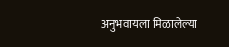अनुभवायला मिळालेल्या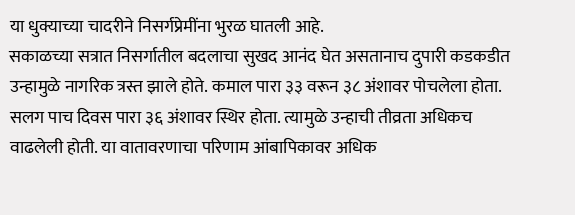या धुक्याच्या चादरीने निसर्गप्रेमींना भुरळ घातली आहे.
सकाळच्या सत्रात निसर्गातील बदलाचा सुखद आनंद घेत असतानाच दुपारी कडकडीत उन्हामुळे नागरिक त्रस्त झाले होते. कमाल पारा ३३ वरून ३८ अंशावर पोचलेला होता. सलग पाच दिवस पारा ३६ अंशावर स्थिर होता. त्यामुळे उन्हाची तीव्रता अधिकच वाढलेली होती. या वातावरणाचा परिणाम आंबापिकावर अधिक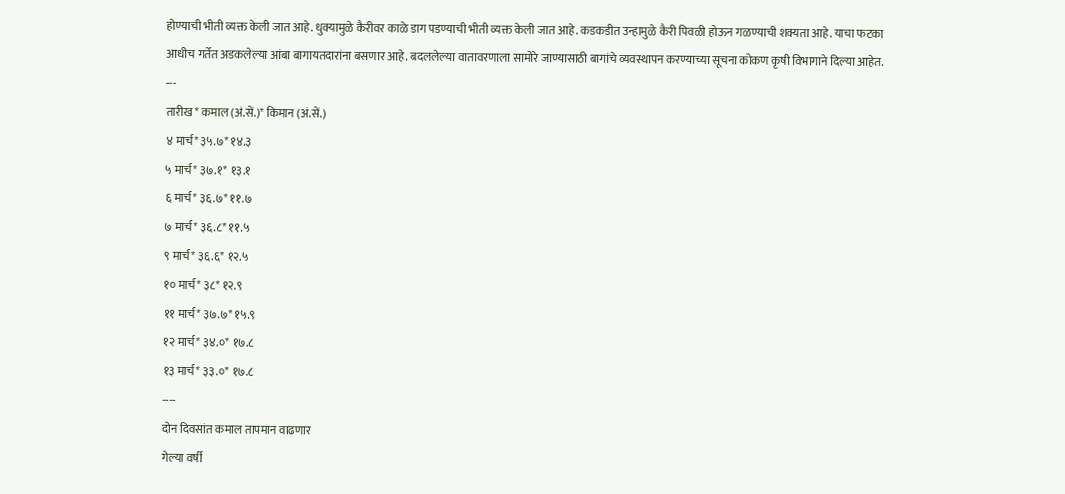होण्याची भीती व्यक्त केली जात आहे. धुक्यामुळे कैरीवर काळे डाग पडण्याची भीती व्यक्त केली जात आहे. कडकडीत उन्हामुळे कैरी पिवळी होऊन गळण्याची शक्यता आहे. याचा फटका आधीच गर्तेत अडकलेल्या आंबा बागायतदारांना बसणार आहे. बदललेल्या वातावरणाला सामोरे जाण्यासाठी बागांचे व्यवस्थापन करण्याच्या सूचना कोकण कृषी विभागाने दिल्या आहेत.
---
तारीख* कमाल (अं.सें.)* किमान (अं.सें.)
४ मार्च* ३५.७* १४.३
५ मार्च* ३७.१* १३.१
६ मार्च* ३६.७* ११.७
७ मार्च* ३६.८* ११.५
९ मार्च* ३६.६* १२.५
१० मार्च* ३८* १२.९
११ मार्च* ३७.७* १५.९
१२ मार्च* ३४.०* १७.८
१३ मार्च* ३३.०* १७.८
----
दोन दिवसांत कमाल तापमान वाढणार
गेल्या वर्षी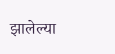झालेल्या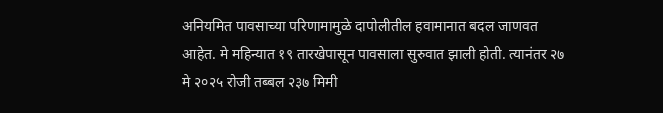अनियमित पावसाच्या परिणामामुळे दापोलीतील हवामानात बदल जाणवत आहेत. मे महिन्यात १९ तारखेपासून पावसाला सुरुवात झाली होती. त्यानंतर २७ मे २०२५ रोजी तब्बल २३७ मिमी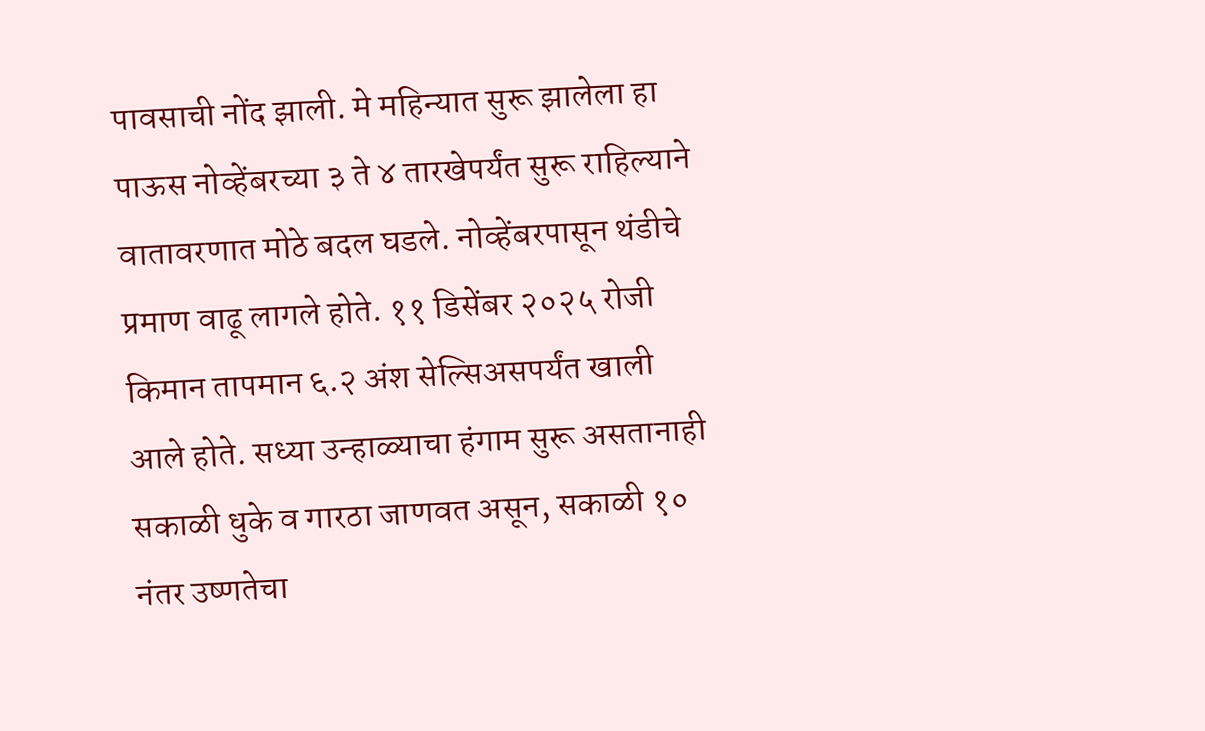पावसाची नोंद झाली. मे महिन्यात सुरू झालेला हा पाऊस नोव्हेंबरच्या ३ ते ४ तारखेपर्यंत सुरू राहिल्याने वातावरणात मोठे बदल घडले. नोव्हेंबरपासून थंडीचे प्रमाण वाढू लागले होते. ११ डिसेंबर २०२५ रोजी किमान तापमान ६.२ अंश सेल्सिअसपर्यंत खाली आले होते. सध्या उन्हाळ्याचा हंगाम सुरू असतानाही सकाळी धुके व गारठा जाणवत असून, सकाळी १० नंतर उष्णतेचा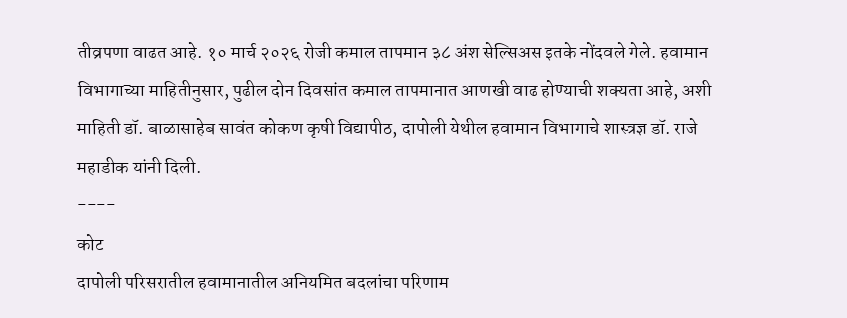तीव्रपणा वाढत आहे. १० मार्च २०२६ रोजी कमाल तापमान ३८ अंश सेल्सिअस इतके नोंदवले गेले. हवामान विभागाच्या माहितीनुसार, पुढील दोन दिवसांत कमाल तापमानात आणखी वाढ होण्याची शक्यता आहे, अशी माहिती डॉ. बाळासाहेब सावंत कोकण कृषी विद्यापीठ, दापोली येथील हवामान विभागाचे शास्त्रज्ञ डॉ. राजे महाडीक यांनी दिली.
----
कोट
दापोली परिसरातील हवामानातील अनियमित बदलांचा परिणाम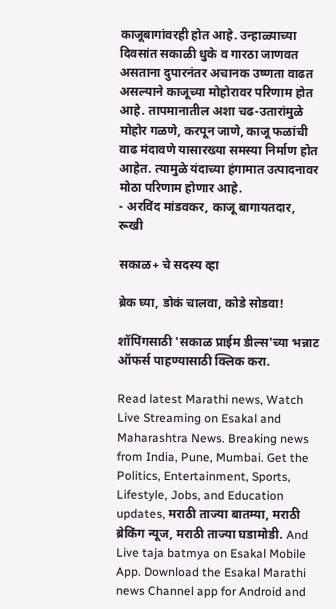काजूबागांवरही होत आहे. उन्हाळ्याच्या दिवसांत सकाळी धुके व गारठा जाणवत असताना दुपारनंतर अचानक उष्णता वाढत असल्याने काजूच्या मोहोरावर परिणाम होत आहे. तापमानातील अशा चढ-उतारांमुळे मोहोर गळणे, करपून जाणे, काजू फळांची वाढ मंदावणे यासारख्या समस्या निर्माण होत आहेत. त्यामुळे यंदाच्या हंगामात उत्पादनावर मोठा परिणाम होणार आहे.
- अरविंद मांडवकर, काजू बागायतदार, रूखी

सकाळ+ चे सदस्य व्हा

ब्रेक घ्या, डोकं चालवा, कोडे सोडवा!

शॉपिंगसाठी 'सकाळ प्राईम डील्स'च्या भन्नाट ऑफर्स पाहण्यासाठी क्लिक करा.

Read latest Marathi news, Watch Live Streaming on Esakal and Maharashtra News. Breaking news from India, Pune, Mumbai. Get the Politics, Entertainment, Sports, Lifestyle, Jobs, and Education updates, मराठी ताज्या बातम्या, मराठी ब्रेकिंग न्यूज, मराठी ताज्या घडामोडी. And Live taja batmya on Esakal Mobile App. Download the Esakal Marathi news Channel app for Android and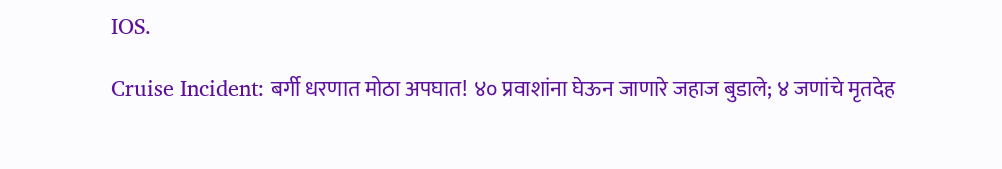IOS.

Cruise Incident: बर्गी धरणात मोठा अपघात! ४० प्रवाशांना घेऊन जाणारे जहाज बुडाले; ४ जणांचे मृतदेह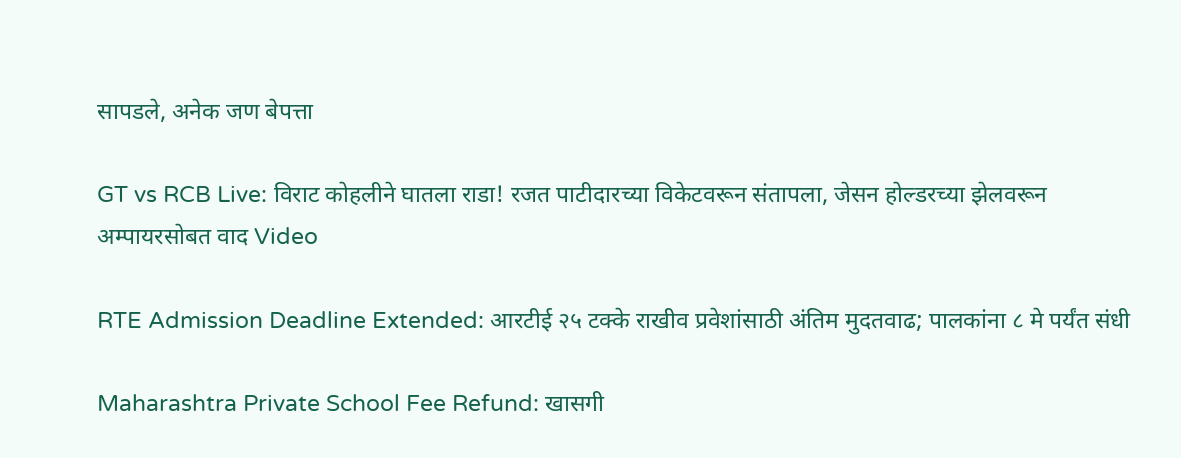सापडले, अनेक जण बेपत्ता

GT vs RCB Live: विराट कोहलीने घातला राडा! रजत पाटीदारच्या विकेटवरून संतापला, जेसन होल्डरच्या झेलवरून अम्पायरसोबत वाद Video

RTE Admission Deadline Extended: आरटीई २५ टक्के राखीव प्रवेशांसाठी अंतिम मुदतवाढ; पालकांना ८ मे पर्यंत संधी

Maharashtra Private School Fee Refund: खासगी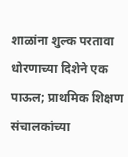शाळांना शुल्क परतावा धोरणाच्या दिशेने एक पाऊल; प्राथमिक शिक्षण संचालकांच्या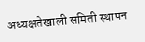अध्यक्षतेखाली समिती स्थापन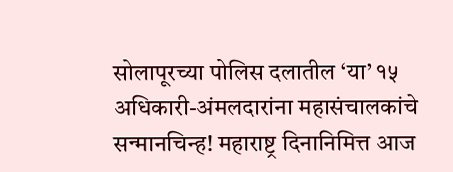सोलापूरच्या पोलिस दलातील ‘या’ १५ अधिकारी-अंमलदारांना महासंचालकांचे सन्मानचिन्ह! महाराष्ट्र दिनानिमित्त आज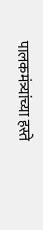पालकमंत्र्यांच्या हस्ते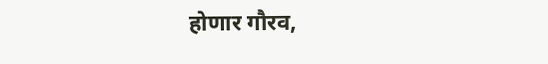होणार गौरव,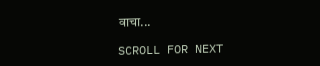वाचा...

SCROLL FOR NEXT